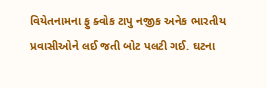વિયેતનામના ફુ ક્વોક ટાપુ નજીક અનેક ભારતીય પ્રવાસીઓને લઈ જતી બોટ પલટી ગઈ. ઘટના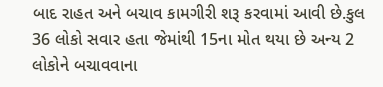બાદ રાહત અને બચાવ કામગીરી શરૂ કરવામાં આવી છે.કુલ 36 લોકો સવાર હતા જેમાંથી 15ના મોત થયા છે અન્ય 2 લોકોને બચાવવાના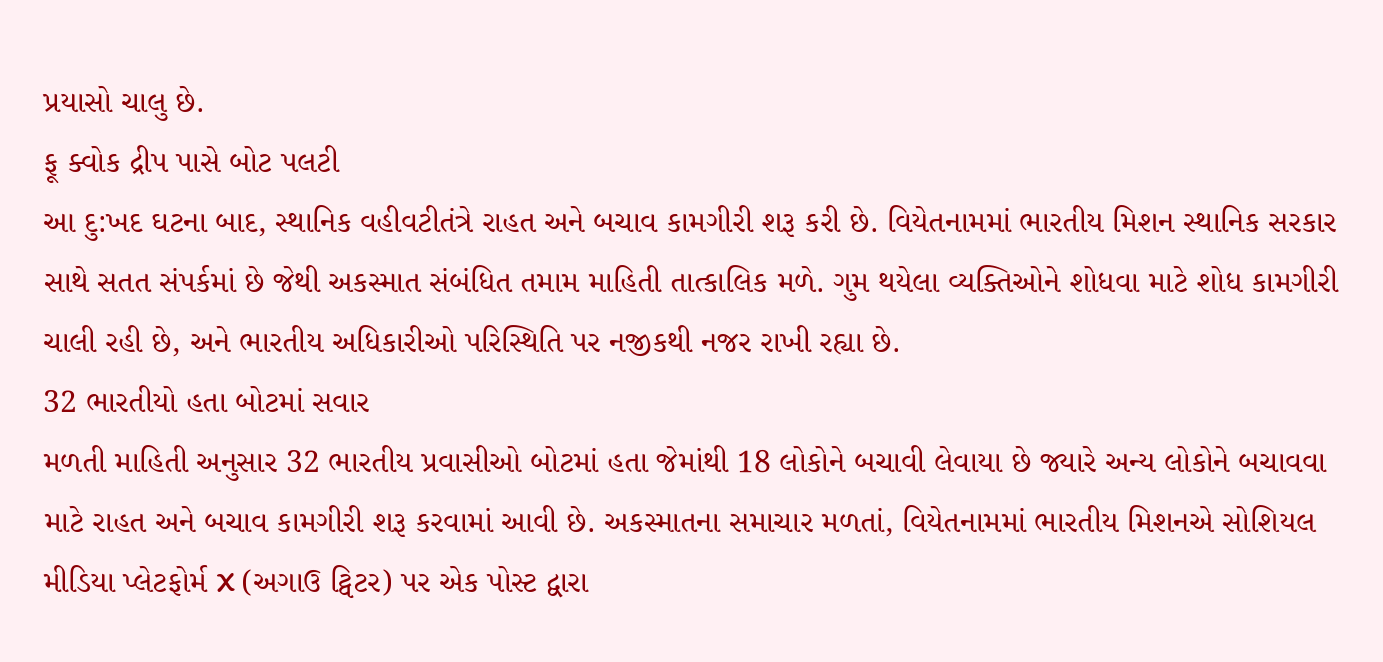પ્રયાસો ચાલુ છે.
ફૂ ક્વોક દ્રીપ પાસે બોટ પલટી
આ દુ:ખદ ઘટના બાદ, સ્થાનિક વહીવટીતંત્રે રાહત અને બચાવ કામગીરી શરૂ કરી છે. વિયેતનામમાં ભારતીય મિશન સ્થાનિક સરકાર સાથે સતત સંપર્કમાં છે જેથી અકસ્માત સંબંધિત તમામ માહિતી તાત્કાલિક મળે. ગુમ થયેલા વ્યક્તિઓને શોધવા માટે શોધ કામગીરી ચાલી રહી છે, અને ભારતીય અધિકારીઓ પરિસ્થિતિ પર નજીકથી નજર રાખી રહ્યા છે.
32 ભારતીયો હતા બોટમાં સવાર
મળતી માહિતી અનુસાર 32 ભારતીય પ્રવાસીઓ બોટમાં હતા જેમાંથી 18 લોકોને બચાવી લેવાયા છે જ્યારે અન્ય લોકોને બચાવવા માટે રાહત અને બચાવ કામગીરી શરૂ કરવામાં આવી છે. અકસ્માતના સમાચાર મળતાં, વિયેતનામમાં ભારતીય મિશનએ સોશિયલ મીડિયા પ્લેટફોર્મ X (અગાઉ ટ્વિટર) પર એક પોસ્ટ દ્વારા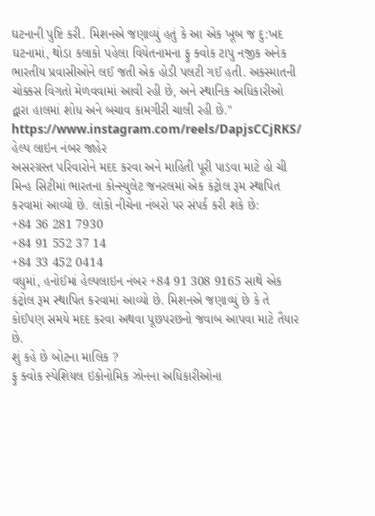ઘટનાની પુષ્ટિ કરી. મિશનએ જણાવ્યું હતું કે આ એક ખૂબ જ દુ:ખદ ઘટનામાં, થોડા કલાકો પહેલા વિયેતનામના ફુ ક્વોક ટાપુ નજીક અનેક ભારતીય પ્રવાસીઓને લઈ જતી એક હોડી પલટી ગઈ હતી. અકસ્માતની ચોક્કસ વિગતો મેળવવામાં આવી રહી છે, અને સ્થાનિક અધિકારીઓ દ્વારા હાલમાં શોધ અને બચાવ કામગીરી ચાલી રહી છે."
https://www.instagram.com/reels/DapjsCCjRKS/
હેલ્પ લાઇન નંબર જાહેર
અસરગ્રસ્ત પરિવારોને મદદ કરવા અને માહિતી પૂરી પાડવા માટે હો ચી મિન્હ સિટીમાં ભારતના કોન્સ્યુલેટ જનરલમાં એક કંટ્રોલ રૂમ સ્થાપિત કરવામાં આવ્યો છે. લોકો નીચેના નંબરો પર સંપર્ક કરી શકે છે:
+84 36 281 7930
+84 91 552 37 14
+84 33 452 0414
વધુમાં, હનોઈમાં હેલ્પલાઇન નંબર +84 91 308 9165 સાથે એક કંટ્રોલ રૂમ સ્થાપિત કરવામાં આવ્યો છે. મિશનએ જણાવ્યું છે કે તે કોઈપણ સમયે મદદ કરવા અથવા પૂછપરછનો જવાબ આપવા માટે તૈયાર છે.
શું કહે છે બોટના માલિક ?
ફુ ક્વોક સ્પેશિયલ ઇકોનોમિક ઝોનના અધિકારીઓના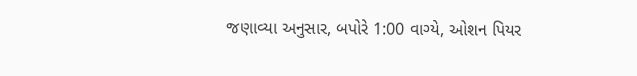જણાવ્યા અનુસાર, બપોરે 1:00 વાગ્યે, ઓશન પિયર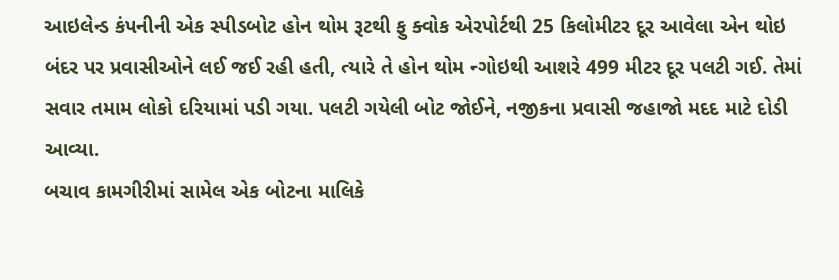આઇલેન્ડ કંપનીની એક સ્પીડબોટ હોન થોમ રૂટથી ફુ ક્વોક એરપોર્ટથી 25 કિલોમીટર દૂર આવેલા એન થોઇ બંદર પર પ્રવાસીઓને લઈ જઈ રહી હતી, ત્યારે તે હોન થોમ ન્ગોઇથી આશરે 499 મીટર દૂર પલટી ગઈ. તેમાં સવાર તમામ લોકો દરિયામાં પડી ગયા. પલટી ગયેલી બોટ જોઈને, નજીકના પ્રવાસી જહાજો મદદ માટે દોડી આવ્યા.
બચાવ કામગીરીમાં સામેલ એક બોટના માલિકે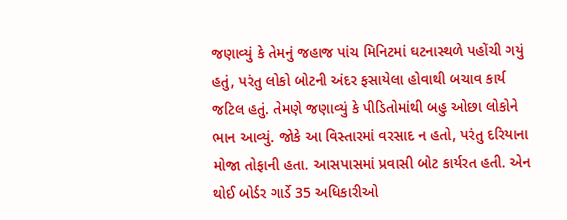જણાવ્યું કે તેમનું જહાજ પાંચ મિનિટમાં ઘટનાસ્થળે પહોંચી ગયું હતું, પરંતુ લોકો બોટની અંદર ફસાયેલા હોવાથી બચાવ કાર્ય જટિલ હતું. તેમણે જણાવ્યું કે પીડિતોમાંથી બહુ ઓછા લોકોને ભાન આવ્યું. જોકે આ વિસ્તારમાં વરસાદ ન હતો, પરંતુ દરિયાના મોજા તોફાની હતા. આસપાસમાં પ્રવાસી બોટ કાર્યરત હતી. એન થોઈ બોર્ડર ગાર્ડે 35 અધિકારીઓ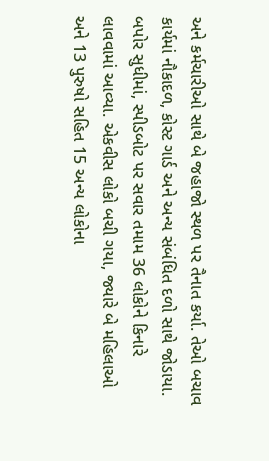અને કર્મચારીઓ સાથે બે જહાજો સ્થળ પર તૈનાત કર્યા. તેઓ બચાવ કાર્યમાં નૌકાદળ, કોસ્ટ ગાર્ડ અને અન્ય સંબંધિત દળો સાથે જોડાયા. બપોર સુધીમાં, સ્પીડબોટ પર સવાર તમામ 36 લોકોને કિનારે લાવવામાં આવ્યા. એકવીસ લોકો બચી ગયા, જ્યારે બે મહિલાઓ અને 13 પુરુષો સહિત 15 અન્ય લોકોના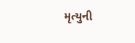મૃત્યુની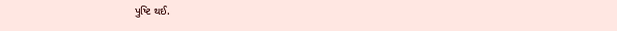પુષ્ટિ થઈ.